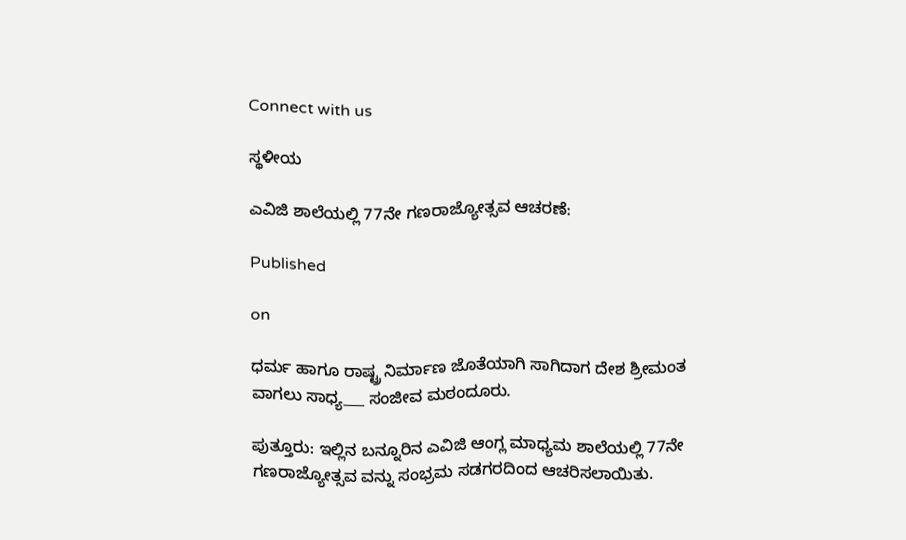Connect with us

ಸ್ಥಳೀಯ

ಎವಿಜಿ ಶಾಲೆಯಲ್ಲಿ 77ನೇ ಗಣರಾಜ್ಯೋತ್ಸವ ಆಚರಣೆ:

Published

on

ಧರ್ಮ ಹಾಗೂ ರಾಷ್ಟ್ರ ನಿರ್ಮಾಣ ಜೊತೆಯಾಗಿ ಸಾಗಿದಾಗ ದೇಶ ಶ್ರೀಮಂತ ವಾಗಲು ಸಾಧ್ಯ___ ಸಂಜೀವ ಮಠಂದೂರು.

ಪುತ್ತೂರು: ಇಲ್ಲಿನ ಬನ್ನೂರಿನ ಎವಿಜಿ ಆಂಗ್ಲ ಮಾಧ್ಯಮ ಶಾಲೆಯಲ್ಲಿ 77ನೇ ಗಣರಾಜ್ಯೋತ್ಸವ ವನ್ನು ಸಂಭ್ರಮ ಸಡಗರದಿಂದ ಆಚರಿಸಲಾಯಿತು.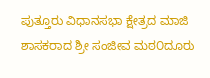ಪುತ್ತೂರು ವಿಧಾನಸಭಾ ಕ್ಷೇತ್ರದ ಮಾಜಿ ಶಾಸಕರಾದ ಶ್ರೀ ಸಂಜೀವ ಮಠ೦ದೂರು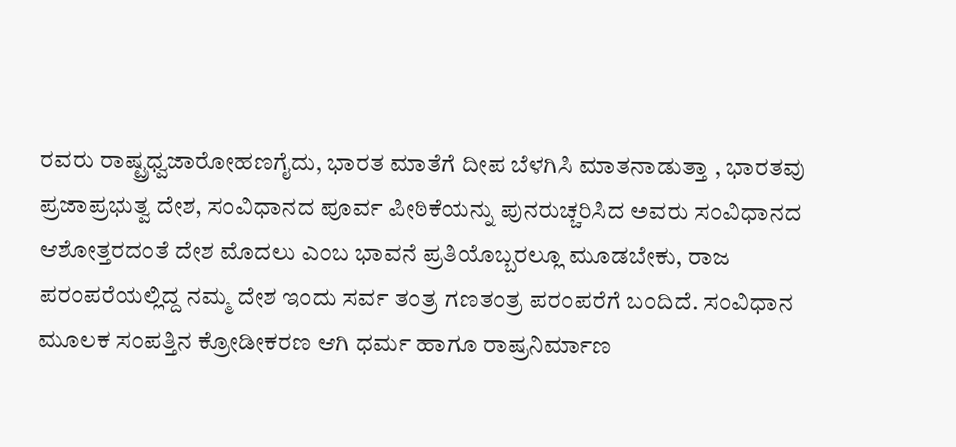ರವರು ರಾಷ್ಟ್ರಧ್ವಜಾರೋಹಣಗೈದು, ಭಾರತ ಮಾತೆಗೆ ದೀಪ ಬೆಳಗಿಸಿ ಮಾತನಾಡುತ್ತಾ , ಭಾರತವು ಪ್ರಜಾಪ್ರಭುತ್ವ ದೇಶ, ಸಂವಿಧಾನದ ಪೂರ್ವ ಪೀಠಿಕೆಯನ್ನು ಪುನರುಚ್ಚರಿಸಿದ ಅವರು ಸಂವಿಧಾನದ ಆಶೋತ್ತರದಂತೆ ದೇಶ ಮೊದಲು ಎಂಬ ಭಾವನೆ ಪ್ರತಿಯೊಬ್ಬರಲ್ಲೂ ಮೂಡಬೇಕು, ರಾಜ ಪರಂಪರೆಯಲ್ಲಿದ್ದ ನಮ್ಮ ದೇಶ ಇಂದು ಸರ್ವ ತಂತ್ರ ಗಣತಂತ್ರ ಪರಂಪರೆಗೆ ಬಂದಿದೆ. ಸಂವಿಧಾನ ಮೂಲಕ ಸಂಪತ್ತಿನ ಕ್ರೋಡೀಕರಣ ಆಗಿ ಧರ್ಮ ಹಾಗೂ ರಾಷ್ರನಿರ್ಮಾಣ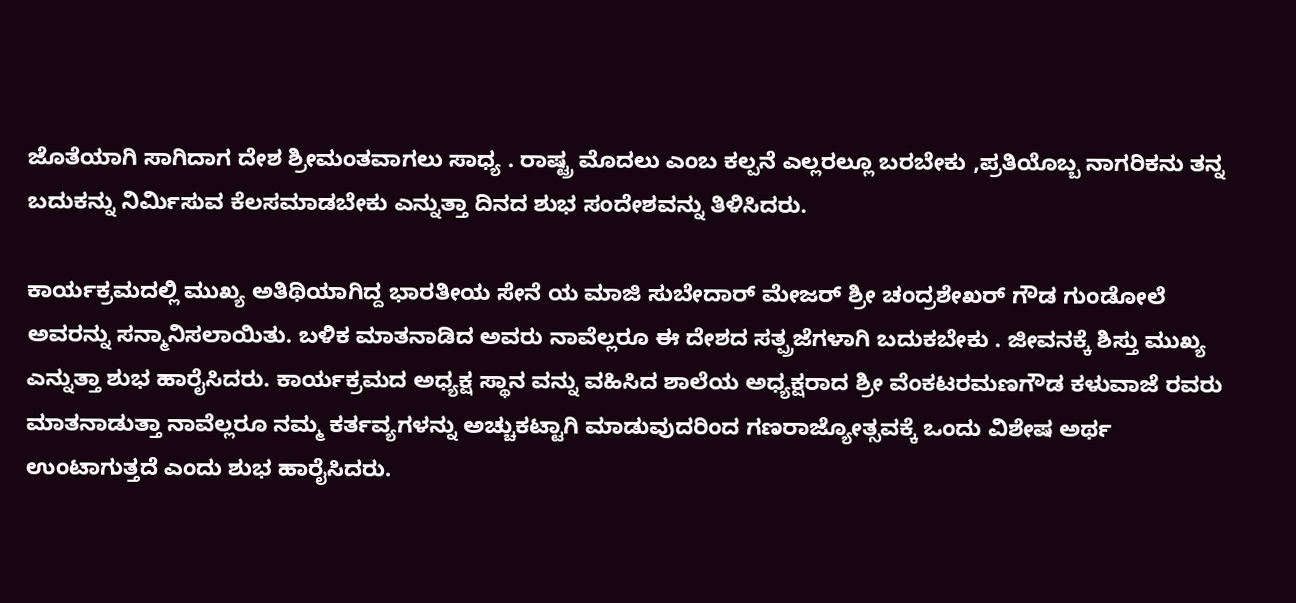ಜೊತೆಯಾಗಿ ಸಾಗಿದಾಗ ದೇಶ ಶ್ರೀಮಂತವಾಗಲು ಸಾಧ್ಯ . ರಾಷ್ಟ್ರ ಮೊದಲು ಎಂಬ ಕಲ್ಪನೆ ಎಲ್ಲರಲ್ಲೂ ಬರಬೇಕು ,ಪ್ರತಿಯೊಬ್ಬ ನಾಗರಿಕನು ತನ್ನ ಬದುಕನ್ನು ನಿರ್ಮಿಸುವ ಕೆಲಸಮಾಡಬೇಕು ಎನ್ನುತ್ತಾ ದಿನದ ಶುಭ ಸಂದೇಶವನ್ನು ತಿಳಿಸಿದರು.

ಕಾರ್ಯಕ್ರಮದಲ್ಲಿ ಮುಖ್ಯ ಅತಿಥಿಯಾಗಿದ್ದ ಭಾರತೀಯ ಸೇನೆ ಯ ಮಾಜಿ ಸುಬೇದಾರ್ ಮೇಜರ್ ಶ್ರೀ ಚಂದ್ರಶೇಖರ್ ಗೌಡ ಗುಂಡೋಲೆ ಅವರನ್ನು ಸನ್ಮಾನಿಸಲಾಯಿತು. ಬಳಿಕ ಮಾತನಾಡಿದ ಅವರು ನಾವೆಲ್ಲರೂ ಈ ದೇಶದ ಸತ್ಪ್ರಜೆಗಳಾಗಿ ಬದುಕಬೇಕು . ಜೀವನಕ್ಕೆ ಶಿಸ್ತು ಮುಖ್ಯ ಎನ್ನುತ್ತಾ ಶುಭ ಹಾರೈಸಿದರು. ಕಾರ್ಯಕ್ರಮದ ಅಧ್ಯಕ್ಷ ಸ್ಥಾನ ವನ್ನು ವಹಿಸಿದ ಶಾಲೆಯ ಅಧ್ಯಕ್ಷರಾದ ಶ್ರೀ ವೆಂಕಟರಮಣಗೌಡ ಕಳುವಾಜೆ ರವರು ಮಾತನಾಡುತ್ತಾ ನಾವೆಲ್ಲರೂ ನಮ್ಮ ಕರ್ತವ್ಯಗಳನ್ನು ಅಚ್ಚುಕಟ್ಟಾಗಿ ಮಾಡುವುದರಿಂದ ಗಣರಾಜ್ಯೋತ್ಸವಕ್ಕೆ ಒಂದು ವಿಶೇಷ ಅರ್ಥ ಉಂಟಾಗುತ್ತದೆ ಎಂದು ಶುಭ ಹಾರೈಸಿದರು.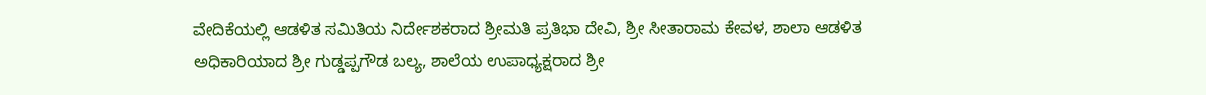ವೇದಿಕೆಯಲ್ಲಿ ಆಡಳಿತ ಸಮಿತಿಯ ನಿರ್ದೇಶಕರಾದ ಶ್ರೀಮತಿ ಪ್ರತಿಭಾ ದೇವಿ, ಶ್ರೀ ಸೀತಾರಾಮ ಕೇವಳ, ಶಾಲಾ ಆಡಳಿತ ಅಧಿಕಾರಿಯಾದ ಶ್ರೀ ಗುಡ್ಡಪ್ಪಗೌಡ ಬಲ್ಯ, ಶಾಲೆಯ ಉಪಾಧ್ಯಕ್ಷರಾದ ಶ್ರೀ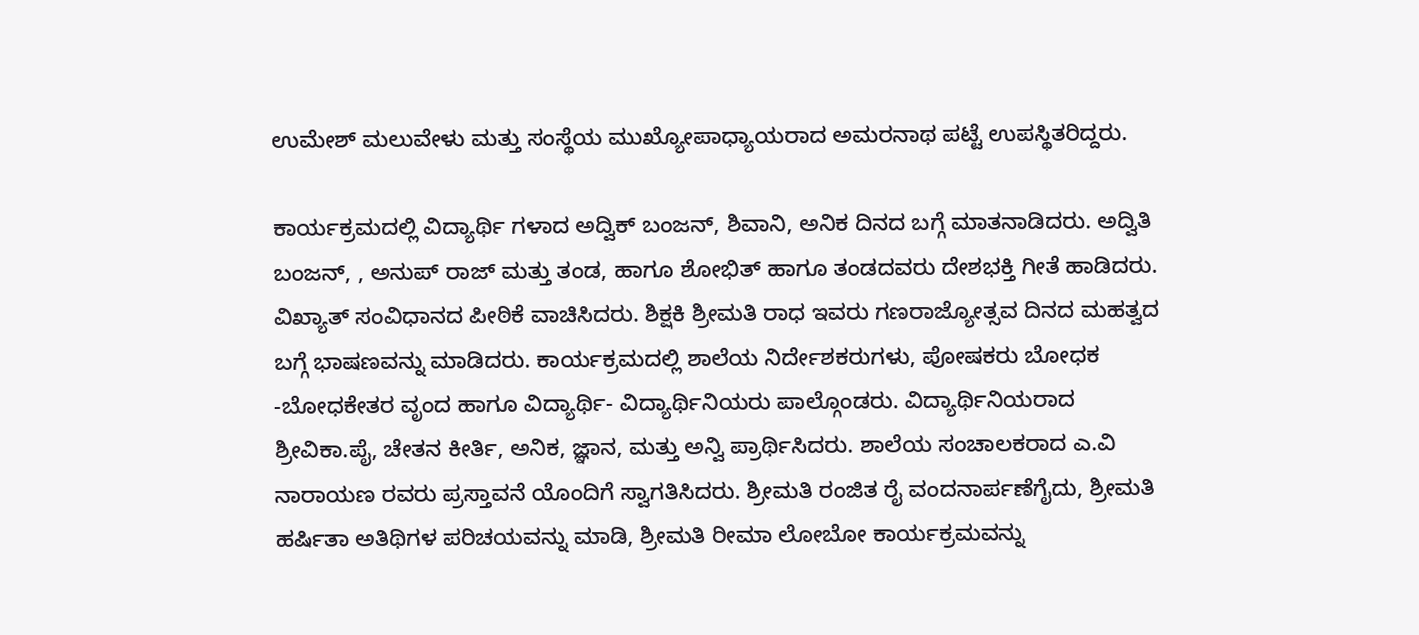ಉಮೇಶ್ ಮಲುವೇಳು ಮತ್ತು ಸಂಸ್ಥೆಯ ಮುಖ್ಯೋಪಾಧ್ಯಾಯರಾದ ಅಮರನಾಥ ಪಟ್ಟೆ ಉಪಸ್ಥಿತರಿದ್ದರು.

ಕಾರ್ಯಕ್ರಮದಲ್ಲಿ ವಿದ್ಯಾರ್ಥಿ ಗಳಾದ ಅದ್ವಿಕ್ ಬಂಜನ್, ಶಿವಾನಿ, ಅನಿಕ ದಿನದ ಬಗ್ಗೆ ಮಾತನಾಡಿದರು. ಅದ್ವಿತಿ ಬಂಜನ್, , ಅನುಪ್ ರಾಜ್ ಮತ್ತು ತಂಡ, ಹಾಗೂ ಶೋಭಿತ್ ಹಾಗೂ ತಂಡದವರು ದೇಶಭಕ್ತಿ ಗೀತೆ ಹಾಡಿದರು. ವಿಖ್ಯಾತ್ ಸಂವಿಧಾನದ ಪೀಠಿಕೆ ವಾಚಿಸಿದರು. ಶಿಕ್ಷಕಿ ಶ್ರೀಮತಿ ರಾಧ ಇವರು ಗಣರಾಜ್ಯೋತ್ಸವ ದಿನದ ಮಹತ್ವದ ಬಗ್ಗೆ ಭಾಷಣವನ್ನು ಮಾಡಿದರು. ಕಾರ್ಯಕ್ರಮದಲ್ಲಿ ಶಾಲೆಯ ನಿರ್ದೇಶಕರುಗಳು, ಪೋಷಕರು ಬೋಧಕ -ಬೋಧಕೇತರ ವೃಂದ ಹಾಗೂ ವಿದ್ಯಾರ್ಥಿ- ವಿದ್ಯಾರ್ಥಿನಿಯರು ಪಾಲ್ಗೊಂಡರು. ವಿದ್ಯಾರ್ಥಿನಿಯರಾದ ಶ್ರೀವಿಕಾ.ಪೈ, ಚೇತನ ಕೀರ್ತಿ, ಅನಿಕ, ಜ್ಞಾನ, ಮತ್ತು ಅನ್ವಿ ಪ್ರಾರ್ಥಿಸಿದರು. ಶಾಲೆಯ ಸಂಚಾಲಕರಾದ ಎ.ವಿ ನಾರಾಯಣ ರವರು ಪ್ರಸ್ತಾವನೆ ಯೊಂದಿಗೆ ಸ್ವಾಗತಿಸಿದರು. ಶ್ರೀಮತಿ ರಂಜಿತ ರೈ ವಂದನಾರ್ಪಣೆಗೈದು, ಶ್ರೀಮತಿ ಹರ್ಷಿತಾ ಅತಿಥಿಗಳ ಪರಿಚಯವನ್ನು ಮಾಡಿ, ಶ್ರೀಮತಿ ರೀಮಾ ಲೋಬೋ ಕಾರ್ಯಕ್ರಮವನ್ನು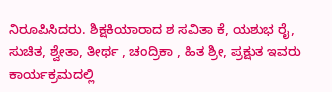ನಿರೂಪಿಸಿದರು. ಶಿಕ್ಷಕಿಯಾರಾದ ಶ ಸವಿತಾ ಕೆ, ಯಶುಭ ರೈ, ಸುಚಿತ, ಶ್ವೇತಾ, ತೀರ್ಥ , ಚಂದ್ರಿಕಾ , ಹಿತ ಶ್ರೀ, ಪ್ರಕ್ಷುತ ಇವರು ಕಾರ್ಯಕ್ರಮದಲ್ಲಿ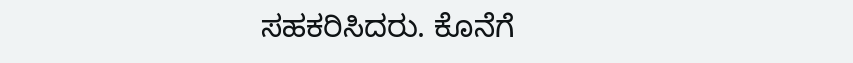ಸಹಕರಿಸಿದರು. ಕೊನೆಗೆ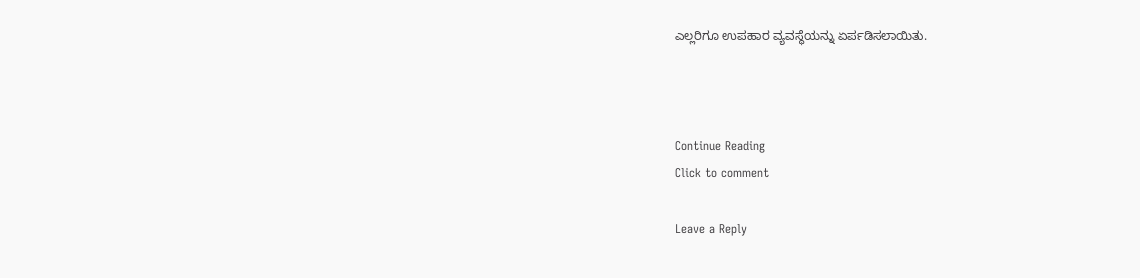ಎಲ್ಲರಿಗೂ ಉಪಹಾರ ವ್ಯವಸ್ಥೆಯನ್ನು ಏರ್ಪಡಿಸಲಾಯಿತು.



Continue Reading
Click to comment

Leave a Reply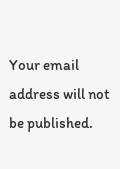Your email address will not be published.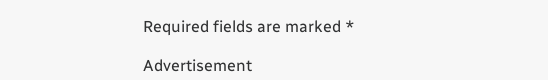Required fields are marked *

Advertisement